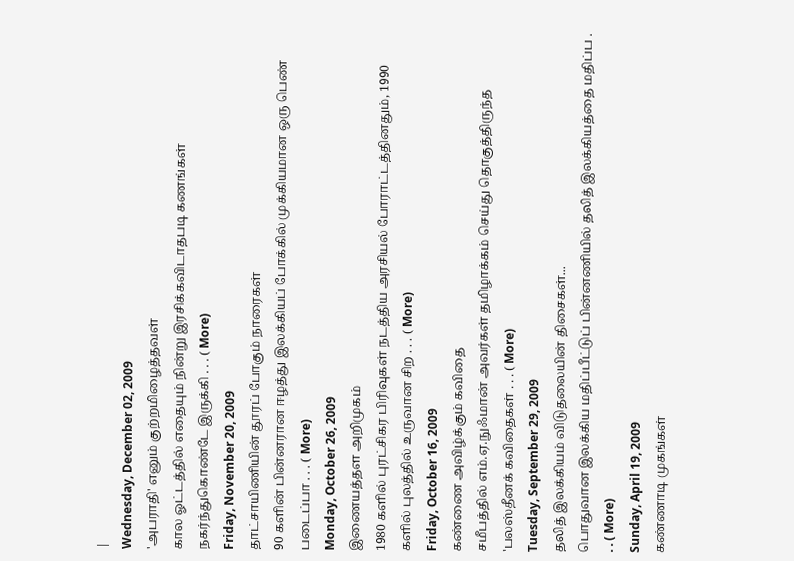|
Wednesday, December 02, 2009
'அபராதி' எனும் குற்றமிழைத்தவள்
கால ஓட்டத்தில் எதையும் நின்று இரசிக்கவிடாதபடி கணங்கள் நகர்ந்துகொண்டே இருக்கி . . . ( More)
Friday, November 20, 2009
தாட்சாயிணியின் தூரப் போகும் நாரைகள்
90 களின் பின்னரான ஈழத்து இலக்கியப் போக்கில் முக்கியமான ஒரு பெண் படைப்பா . . . ( More)
Monday, October 26, 2009
இணையத்தள அறிமுகம்
1980 களில் புரட்சிகர பிரிவுகள் நடத்திய அரசியல் போராட்டத்தினதும், 1990 களில் புலத்தில் உருவான சிற . . . ( More)
Friday, October 16, 2009
கண்ணை அவிழ்க்கும் கவிதை
சமீபத்தில் எம்.ஏ.நுஃமான் அவர்கள் தமிழாக்கம் செய்து தொகுத்திருந்த 'பலஸ்தீனக் கவிதைகள் . . . ( More)
Tuesday, September 29, 2009
தலித் இலக்கியம் விடுதலையின் திசைகள்...
பொதுவான இலக்கிய மதிப்பீட்டுப் பின்னணியில் தலித் இலக்கியத்தை மதிப்ப . . . ( More)
Sunday, April 19, 2009
கண்ணாடி முகங்கள்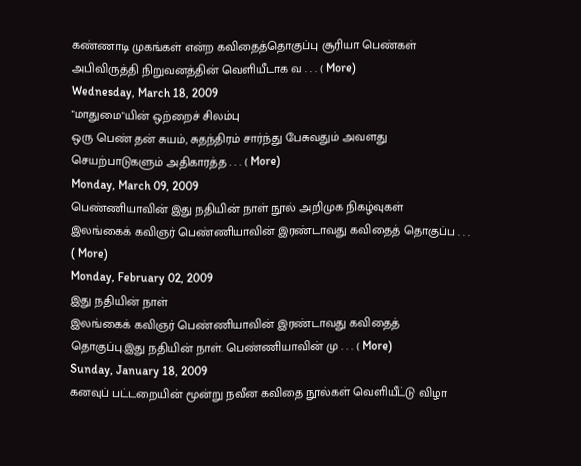கண்ணாடி முகங்கள் என்ற கவிதைத்தொகுப்பு சூரியா பெண்கள் அபிவிருத்தி நிறுவனத்தின் வெளியீடாக வ . . . ( More)
Wednesday, March 18, 2009
"மாதுமை"யின் ஒற்றைச் சிலம்பு
ஒரு பெண் தன் சுயம், சுதந்திரம் சார்ந்து பேசுவதும் அவளது செயற்பாடுகளும் அதிகாரத்த . . . ( More)
Monday, March 09, 2009
பெண்ணியாவின் இது நதியின் நாள் நூல் அறிமுக நிகழ்வுகள்
இலங்கைக் கவிஞர் பெண்ணியாவின் இரண்டாவது கவிதைத் தொகுப்ப . . . ( More)
Monday, February 02, 2009
இது நதியின் நாள்
இலங்கைக் கவிஞர் பெண்ணியாவின் இரண்டாவது கவிதைத் தொகுப்பு.இது நதியின் நாள். பெண்ணியாவின் மு . . . ( More)
Sunday, January 18, 2009
கனவுப் பட்டறையின் மூன்று நவீன கவிதை நூல்கள் வெளியீட்டு விழா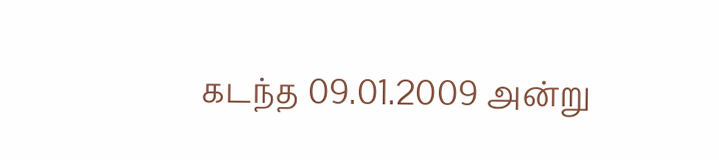கடந்த 09.01.2009 அன்று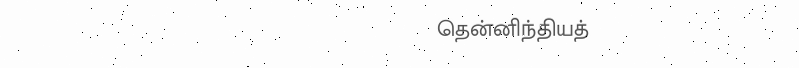தென்னிந்தியத்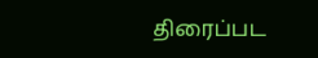திரைப்பட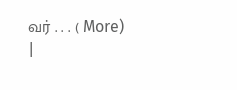வர் . . . ( More)
|